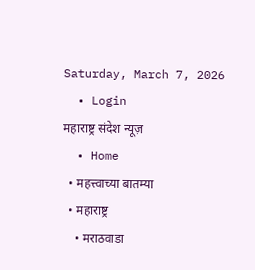Saturday, March 7, 2026
  • Login
महाराष्ट्र संदेश न्यूज़
  • Home
  • महत्त्वाच्या बातम्या
  • महाराष्ट्र
    • मराठवाडा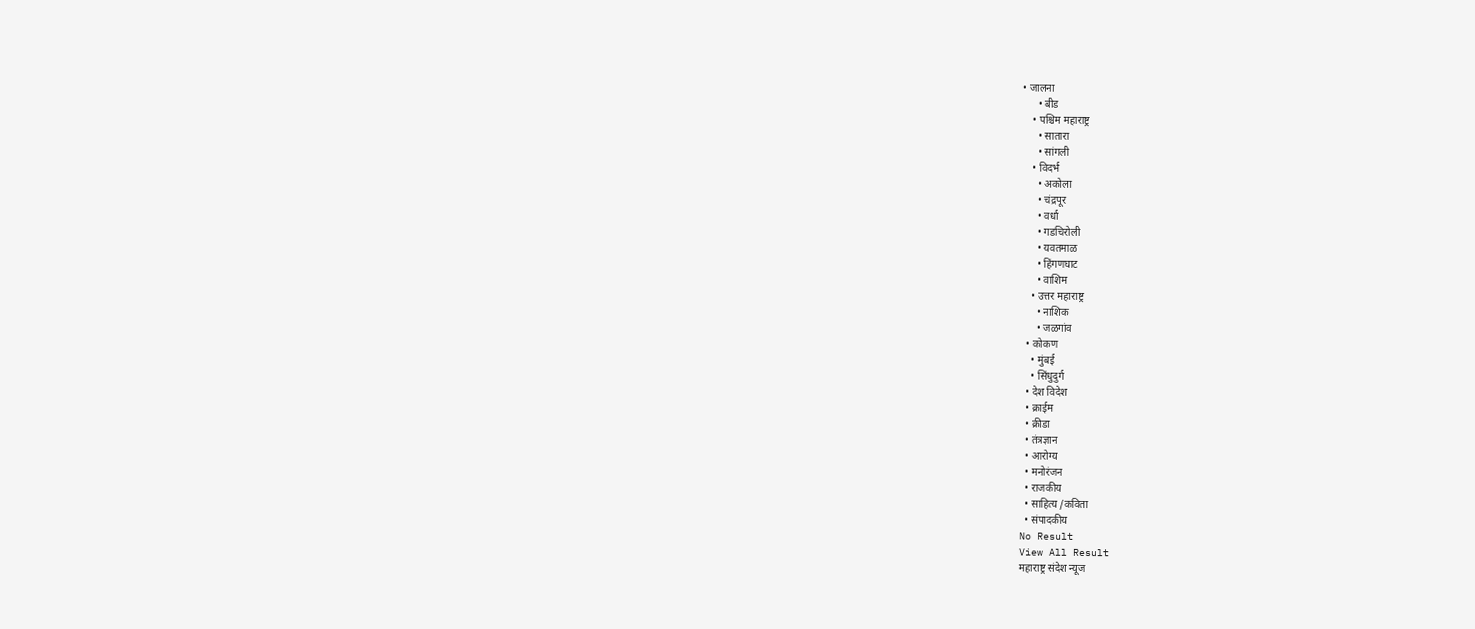• जालना
      • बीड
    • पश्चिम महाराष्ट्र
      • सातारा
      • सांगली
    • विदर्भ
      • अकोला
      • चंद्रपूर
      • वर्धा
      • गडचिरोली
      • यवतमाळ
      • हिंगणघाट
      • वाशिम
    • उत्तर महाराष्ट्र
      • नाशिक
      • जळगांव
  • कोकण
    • मुंबई
    • सिंधुदुर्ग
  • देश विदेश
  • क्राईम
  • क्रीडा
  • तंत्रज्ञान
  • आरोग्य
  • मनोरंजन
  • राजकीय
  • साहित्य /कविता
  • संपादकीय
No Result
View All Result
महाराष्ट्र संदेश न्यूज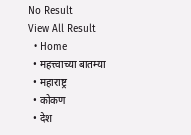No Result
View All Result
  • Home
  • महत्त्वाच्या बातम्या
  • महाराष्ट्र
  • कोकण
  • देश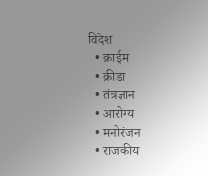विदेश
  • क्राईम
  • क्रीडा
  • तंत्रज्ञान
  • आरोग्य
  • मनोरंजन
  • राजकीय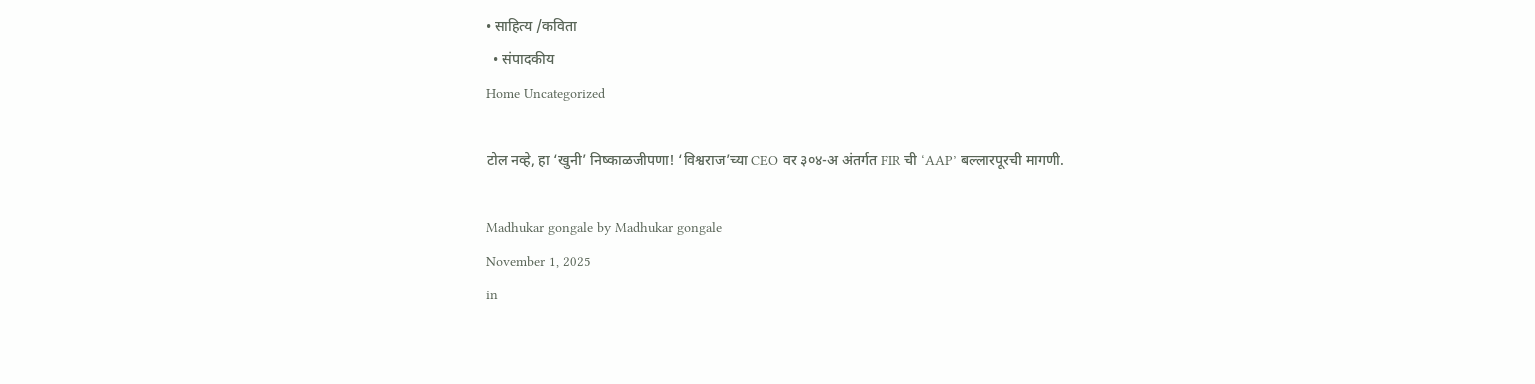• साहित्य /कविता
  • संपादकीय
Home Uncategorized

टोल नव्हे, हा ‘खुनी’ निष्काळजीपणा! ‘विश्वराज’च्या CEO वर ३०४-अ अंतर्गत FIR ची ‘AAP’ बल्लारपूरची मागणी.

Madhukar gongale by Madhukar gongale
November 1, 2025
in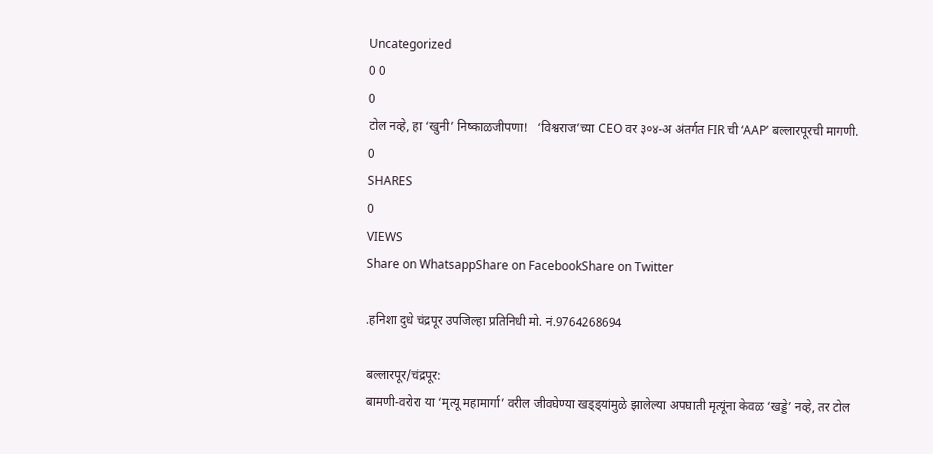Uncategorized
0 0
0
टोल नव्हे, हा ‘खुनी’ निष्काळजीपणा!   ‘विश्वराज’च्या CEO वर ३०४-अ अंतर्गत FIR ची ‘AAP’ बल्लारपूरची मागणी.
0
SHARES
0
VIEWS
Share on WhatsappShare on FacebookShare on Twitter

.हनिशा दुधे चंद्रपूर उपजिल्हा प्रतिनिधी मो. नं.9764268694

बल्लारपूर/चंद्रपूर:
बामणी-वरोरा या ‘मृत्यू महामार्गा’ वरील जीवघेण्या खड्ड्यांमुळे झालेल्या अपघाती मृत्यूंना केवळ ‘खड्डे’ नव्हे, तर टोल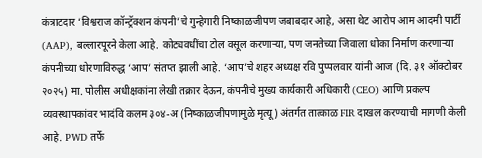कंत्राटदार ‘विश्वराज कॉन्ट्रॅक्शन कंपनी’चे गुन्हेगारी निष्काळजीपण जबाबदार आहे, असा थेट आरोप आम आदमी पार्टी (AAP), बल्लारपूरने केला आहे. कोट्यवधींचा टोल वसूल करणाऱ्या, पण जनतेच्या जिवाला धोका निर्माण करणाऱ्या कंपनीच्या धोरणाविरुद्ध ‘आप’ संतप्त झाली आहे. ‘आप’चे शहर अध्यक्ष रवि पुप्पलवार यांनी आज (दि. ३१ ऑक्टोबर २०२५) मा. पोलीस अधीक्षकांना लेखी तक्रार देऊन, कंपनीचे मुख्य कार्यकारी अधिकारी (CEO) आणि प्रकल्प व्यवस्थापकांवर भादंवि कलम ३०४-अ (निष्काळजीपणामुळे मृत्यू) अंतर्गत तात्काळ FIR दाखल करण्याची मागणी केली आहे. PWD तर्फे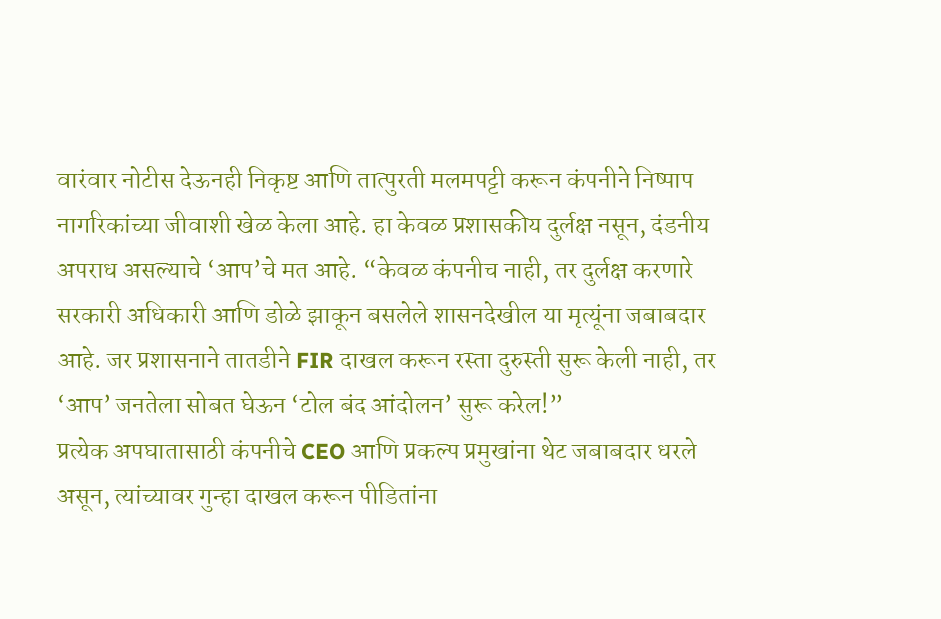वारंवार नोटीस देऊनही निकृष्ट आणि तात्पुरती मलमपट्टी करून कंपनीने निष्पाप नागरिकांच्या जीवाशी खेळ केला आहे. हा केवळ प्रशासकीय दुर्लक्ष नसून, दंडनीय अपराध असल्याचे ‘आप’चे मत आहे. “केवळ कंपनीच नाही, तर दुर्लक्ष करणारे सरकारी अधिकारी आणि डोळे झाकून बसलेले शासनदेखील या मृत्यूंना जबाबदार आहे. जर प्रशासनाने तातडीने FIR दाखल करून रस्ता दुरुस्ती सुरू केली नाही, तर ‘आप’ जनतेला सोबत घेऊन ‘टोल बंद आंदोलन’ सुरू करेल!”
प्रत्येक अपघातासाठी कंपनीचे CEO आणि प्रकल्प प्रमुखांना थेट जबाबदार धरले असून, त्यांच्यावर गुन्हा दाखल करून पीडितांना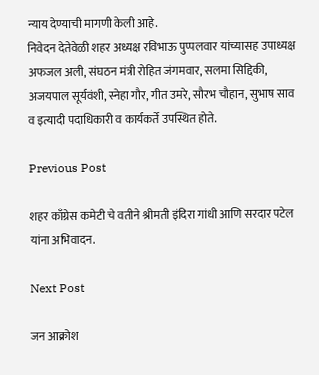न्याय देण्याची मागणी केली आहे.
निवेदन देतेवेळी शहर अध्यक्ष रविभाऊ पुप्पलवार यांच्यासह उपाध्यक्ष अफजल अली, संघठन मंत्री रोहित जंगमवार, सलमा सिद्दिकी, अजयपाल सूर्यवंशी, स्नेहा गौर, गीत उमरे, सौरभ चौहान, सुभाष साव व इत्यादी पदाधिकारी व कार्यकर्ते उपस्थित होते.

Previous Post

शहर काँग्रेस कमेटी चे वतीने श्रीमती इंदिरा गांधी आणि सरदार पटेल यांना अभिवादन.

Next Post

जन आक्रोश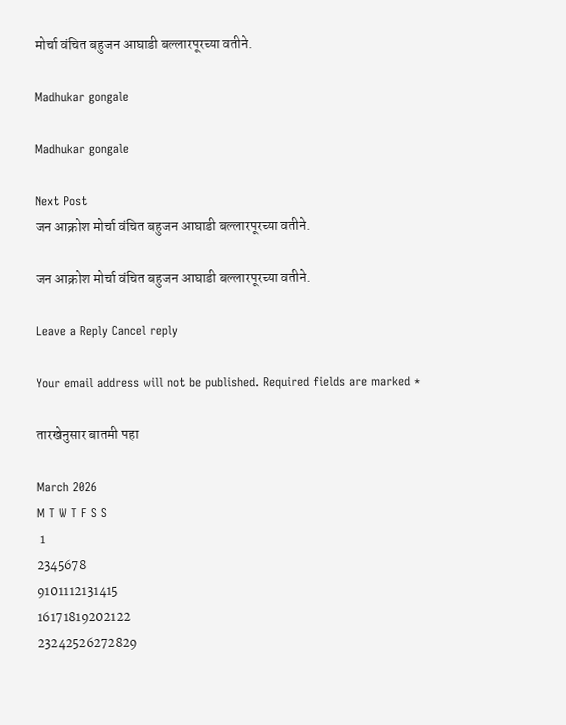मोर्चा वंचित बहुजन आघाडी बल्लारपूरच्या वतीने.

Madhukar gongale

Madhukar gongale

Next Post
जन आक्रोश मोर्चा वंचित बहुजन आघाडी बल्लारपूरच्या वतीने.

जन आक्रोश मोर्चा वंचित बहुजन आघाडी बल्लारपूरच्या वतीने.

Leave a Reply Cancel reply

Your email address will not be published. Required fields are marked *

तारखेनुसार बातमी पहा

March 2026
M T W T F S S
 1
2345678
9101112131415
16171819202122
23242526272829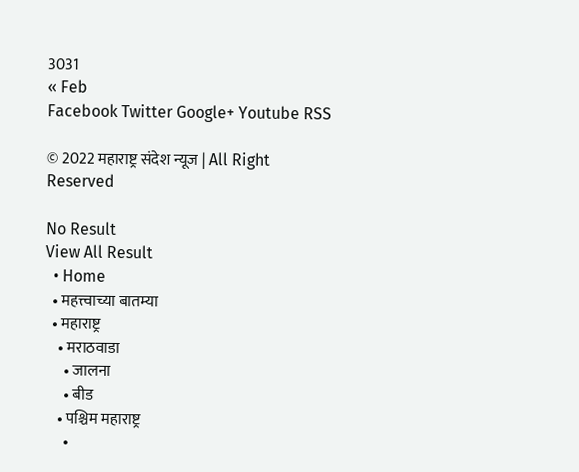3031
« Feb
Facebook Twitter Google+ Youtube RSS

© 2022 महाराष्ट्र संदेश न्यूज | All Right Reserved

No Result
View All Result
  • Home
  • महत्त्वाच्या बातम्या
  • महाराष्ट्र
    • मराठवाडा
      • जालना
      • बीड
    • पश्चिम महाराष्ट्र
      •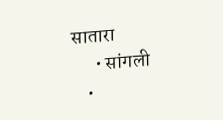सातारा
      • सांगली
    •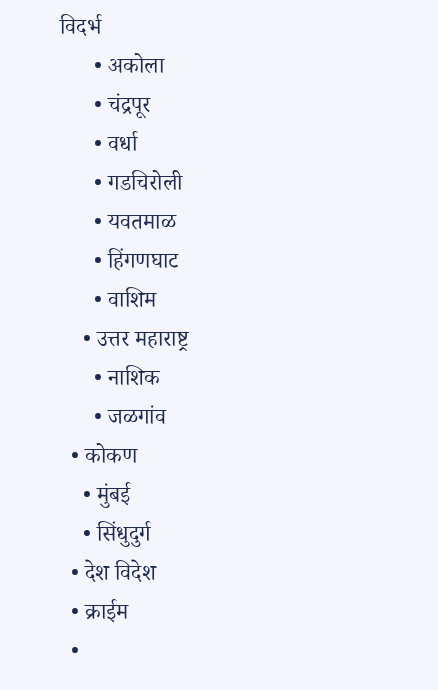विदर्भ
      • अकोला
      • चंद्रपूर
      • वर्धा
      • गडचिरोली
      • यवतमाळ
      • हिंगणघाट
      • वाशिम
    • उत्तर महाराष्ट्र
      • नाशिक
      • जळगांव
  • कोकण
    • मुंबई
    • सिंधुदुर्ग
  • देश विदेश
  • क्राईम
  •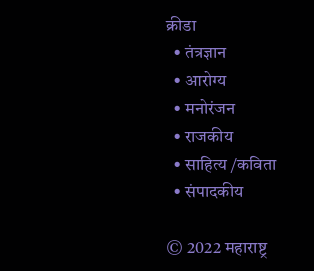क्रीडा
  • तंत्रज्ञान
  • आरोग्य
  • मनोरंजन
  • राजकीय
  • साहित्य /कविता
  • संपादकीय

© 2022 महाराष्ट्र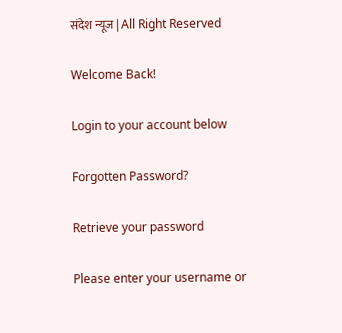संदेश न्यूज | All Right Reserved

Welcome Back!

Login to your account below

Forgotten Password?

Retrieve your password

Please enter your username or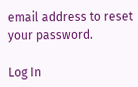email address to reset your password.

Log In